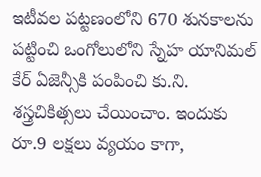ఇటీవల పట్టణంలోని 670 శునకాలను పట్టించి ఒంగోలులోని స్నేహ యానిమల్ కేర్ ఏజెన్సీకి పంపించి కు.ని. శస్త్రచికిత్సలు చేయించాం. ఇందుకు రూ.9 లక్షలు వ్యయం కాగా,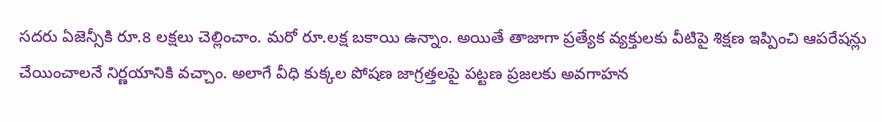సదరు ఏజెన్సీకి రూ.8 లక్షలు చెల్లించాం. మరో రూ.లక్ష బకాయి ఉన్నాం. అయితే తాజాగా ప్రత్యేక వ్యక్తులకు వీటిపై శిక్షణ ఇప్పించి ఆపరేషన్లు చేయించాలనే నిర్ణయానికి వచ్చాం. అలాగే వీధి కుక్కల పోషణ జాగ్రత్తలపై పట్టణ ప్రజలకు అవగాహన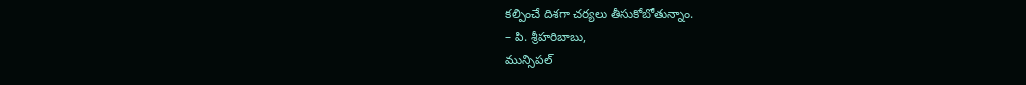కల్పించే దిశగా చర్యలు తీసుకోబోతున్నాం.
– పి. శ్రీహరిబాబు,
మున్సిపల్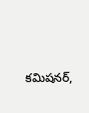కమిషనర్,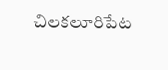చిలకలూరిపేట